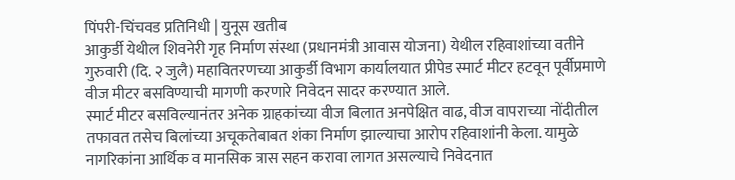पिंपरी-चिंचवड प्रतिनिधी | युनूस खतीब
आकुर्डी येथील शिवनेरी गृह निर्माण संस्था (प्रधानमंत्री आवास योजना) येथील रहिवाशांच्या वतीने गुरुवारी (दि. २ जुलै) महावितरणच्या आकुर्डी विभाग कार्यालयात प्रीपेड स्मार्ट मीटर हटवून पूर्वीप्रमाणे वीज मीटर बसविण्याची मागणी करणारे निवेदन सादर करण्यात आले.
स्मार्ट मीटर बसविल्यानंतर अनेक ग्राहकांच्या वीज बिलात अनपेक्षित वाढ, वीज वापराच्या नोंदीतील तफावत तसेच बिलांच्या अचूकतेबाबत शंका निर्माण झाल्याचा आरोप रहिवाशांनी केला. यामुळे नागरिकांना आर्थिक व मानसिक त्रास सहन करावा लागत असल्याचे निवेदनात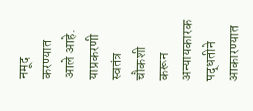नमूद करण्यात आले आहे.
याप्रकरणी स्वतंत्र चौकशी करून अन्यायकारक पद्धतीने आकारण्यात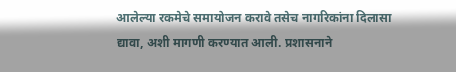आलेल्या रकमेचे समायोजन करावे तसेच नागरिकांना दिलासा द्यावा, अशी मागणी करण्यात आली. प्रशासनाने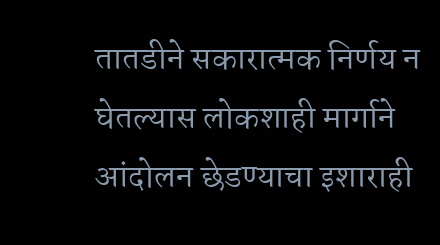तातडीने सकारात्मक निर्णय न घेतल्यास लोकशाही मार्गाने आंदोलन छेडण्याचा इशाराही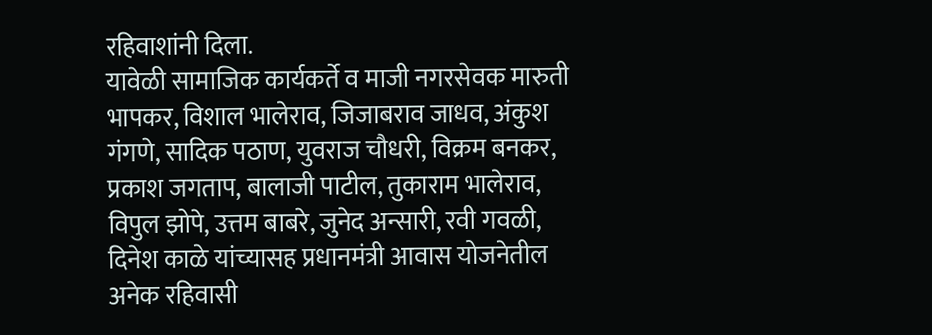रहिवाशांनी दिला.
यावेळी सामाजिक कार्यकर्ते व माजी नगरसेवक मारुती भापकर, विशाल भालेराव, जिजाबराव जाधव, अंकुश गंगणे, सादिक पठाण, युवराज चौधरी, विक्रम बनकर, प्रकाश जगताप, बालाजी पाटील, तुकाराम भालेराव, विपुल झोपे, उत्तम बाबरे, जुनेद अन्सारी, रवी गवळी, दिनेश काळे यांच्यासह प्रधानमंत्री आवास योजनेतील अनेक रहिवासी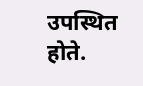उपस्थित होते.